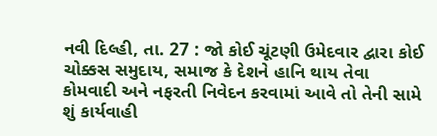નવી દિલ્હી, તા. 27 : જો કોઈ ચૂંટણી ઉમેદવાર દ્વારા કોઈ ચોક્કસ સમુદાય, સમાજ કે દેશને હાનિ થાય તેવા કોમવાદી અને નફરતી નિવેદન કરવામાં આવે તો તેની સામે શું કાર્યવાહી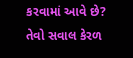કરવામાં આવે છે? તેવો સવાલ કેરળ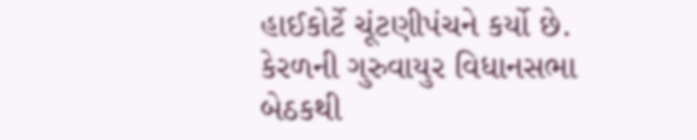હાઈકોર્ટે ચૂંટણીપંચને કર્યો છે. કેરળની ગુરુવાયુર વિધાનસભા બેઠકથી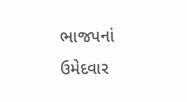ભાજપનાં ઉમેદવાર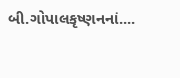બી.ગોપાલકૃષ્ણનનાં....